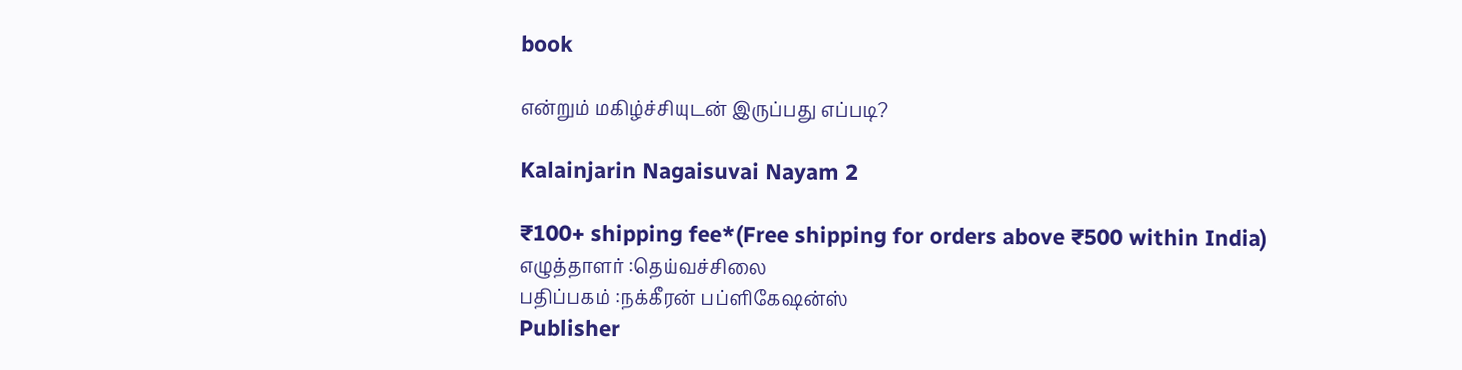book

என்றும் மகிழ்ச்சியுடன் இருப்பது எப்படி?

Kalainjarin Nagaisuvai Nayam 2

₹100+ shipping fee*(Free shipping for orders above ₹500 within India)
எழுத்தாளர் :தெய்வச்சிலை
பதிப்பகம் :நக்கீரன் பப்ளிகேஷன்ஸ்
Publisher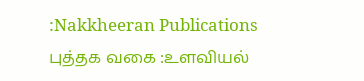:Nakkheeran Publications
புத்தக வகை :உளவியல்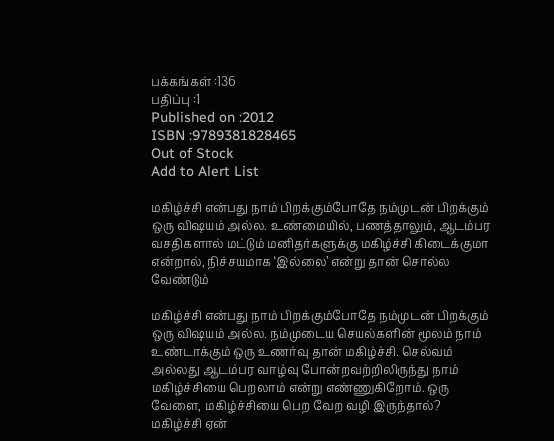பக்கங்கள் :136
பதிப்பு :1
Published on :2012
ISBN :9789381828465
Out of Stock
Add to Alert List

மகிழ்ச்சி என்பது நாம் பிறக்கும்போதே நம்முடன் பிறக்கும் ஒரு விஷயம் அல்ல. உண்மையில், பணத்தாலும், ஆடம்பர வசதிகளால் மட்டும் மனிதர்களுக்கு மகிழ்ச்சி கிடைக்குமா என்றால், நிச்சயமாக ‘இல்லை’ என்று தான் சொல்ல வேண்டும்

மகிழ்ச்சி என்பது நாம் பிறக்கும்போதே நம்முடன் பிறக்கும் ஒரு விஷயம் அல்ல. நம்முடைய செயல்களின் மூலம் நாம் உண்டாக்கும் ஒரு உணர்வு தான் மகிழ்ச்சி. செல்வம் அல்லது ஆடம்பர வாழ்வு போன்றவற்றிலிருந்து நாம் மகிழ்ச்சியை பெறலாம் என்று எண்ணுகிறோம். ஒரு வேளை, மகிழ்ச்சியை பெற வேற வழி இருந்தால்? மகிழ்ச்சி ஏன்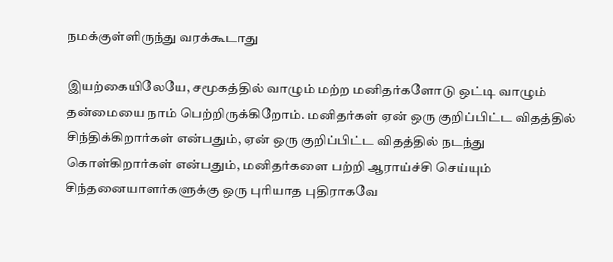நமக்குள்ளிருந்து வரக்கூடாது

இயற்கையிலேயே, சமூகத்தில் வாழும் மற்ற மனிதர்களோடு ஒட்டி வாழும் தன்மையை நாம் பெற்றிருக்கிறோம். மனிதர்கள் ஏன் ஒரு குறிப்பிட்ட விதத்தில் சிந்திக்கிறார்கள் என்பதும், ஏன் ஒரு குறிப்பிட்ட விதத்தில் நடந்து கொள்கிறார்கள் என்பதும், மனிதர்களை பற்றி ஆராய்ச்சி செய்யும் சிந்தனையாளர்களுக்கு ஒரு புரியாத புதிராகவே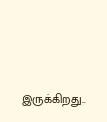இருக்கிறது..